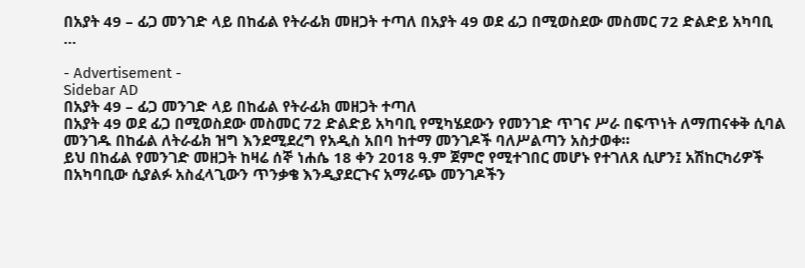በአያት 49 – ፊጋ መንገድ ላይ በከፊል የትራፊክ መዘጋት ተጣለ በአያት 49 ወደ ፊጋ በሚወስደው መስመር 72 ድልድይ አካባቢ …

- Advertisement -
Sidebar AD
በአያት 49 – ፊጋ መንገድ ላይ በከፊል የትራፊክ መዘጋት ተጣለ
በአያት 49 ወደ ፊጋ በሚወስደው መስመር 72 ድልድይ አካባቢ የሚካሄደውን የመንገድ ጥገና ሥራ በፍጥነት ለማጠናቀቅ ሲባል መንገዱ በከፊል ለትራፊክ ዝግ እንደሚደረግ የአዲስ አበባ ከተማ መንገዶች ባለሥልጣን አስታወቀ።
ይህ በከፊል የመንገድ መዘጋት ከዛሬ ሰኞ ነሐሴ 18 ቀን 2018 ዓ.ም ጀምሮ የሚተገበር መሆኑ የተገለጸ ሲሆን፤ አሽከርካሪዎች በአካባቢው ሲያልፉ አስፈላጊውን ጥንቃቄ እንዲያደርጉና አማራጭ መንገዶችን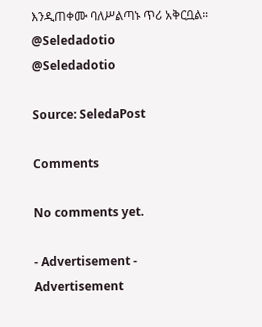እንዲጠቀሙ ባለሥልጣኑ ጥሪ አቅርቧል።
@Seledadotio
@Seledadotio

Source: SeledaPost

Comments

No comments yet.

- Advertisement -
Advertisement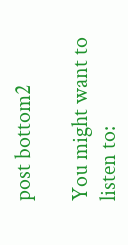post bottom2

You might want to listen to: